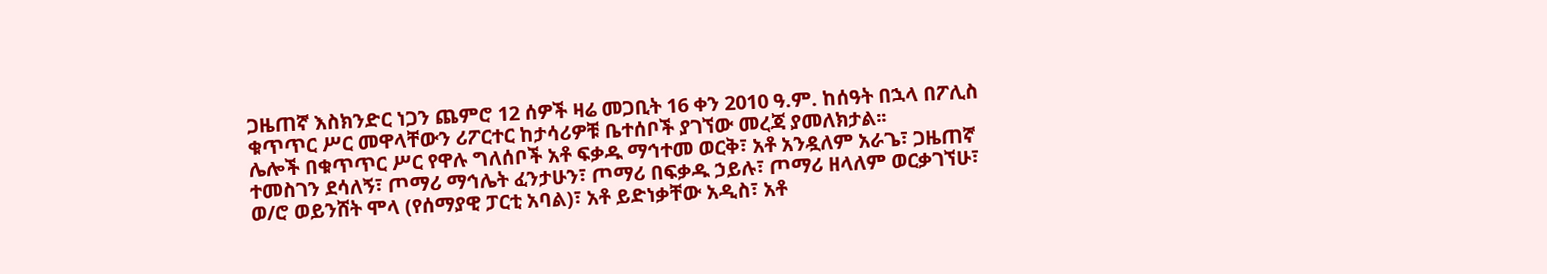ጋዜጠኛ እስክንድር ነጋን ጨምሮ 12 ሰዎች ዛሬ መጋቢት 16 ቀን 2010 ዓ.ም. ከሰዓት በኋላ በፖሊስ ቁጥጥር ሥር መዋላቸውን ሪፖርተር ከታሳሪዎቹ ቤተሰቦች ያገኘው መረጃ ያመለክታል፡፡
ሌሎች በቁጥጥር ሥር የዋሉ ግለሰቦች አቶ ፍቃዱ ማኅተመ ወርቅ፣ አቶ አንዷለም አራጌ፣ ጋዜጠኛ ተመስገን ደሳለኝ፣ ጦማሪ ማኅሌት ፈንታሁን፣ ጦማሪ በፍቃዱ ኃይሉ፣ ጦማሪ ዘላለም ወርቃገኘሁ፣ ወ/ሮ ወይንሸት ሞላ (የሰማያዊ ፓርቲ አባል)፣ አቶ ይድነቃቸው አዲስ፣ አቶ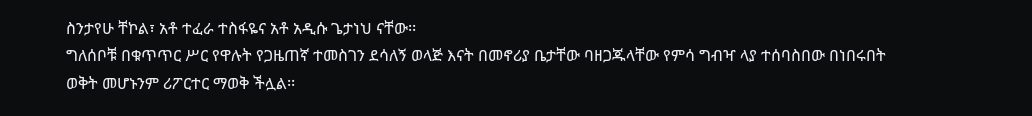ስንታየሁ ቸኮል፣ አቶ ተፈራ ተስፋዬና አቶ አዲሱ ጌታነህ ናቸው፡፡
ግለሰቦቹ በቁጥጥር ሥር የዋሉት የጋዜጠኛ ተመስገን ደሳለኝ ወላጅ እናት በመኖሪያ ቤታቸው ባዘጋጁላቸው የምሳ ግብዣ ላያ ተሰባስበው በነበሩበት ወቅት መሆኑንም ሪፖርተር ማወቅ ችሏል፡፡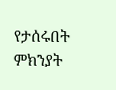የታሰሩበት ምክንያት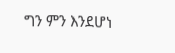ግን ምን እንደሆነ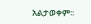አልታወቀም፡፡